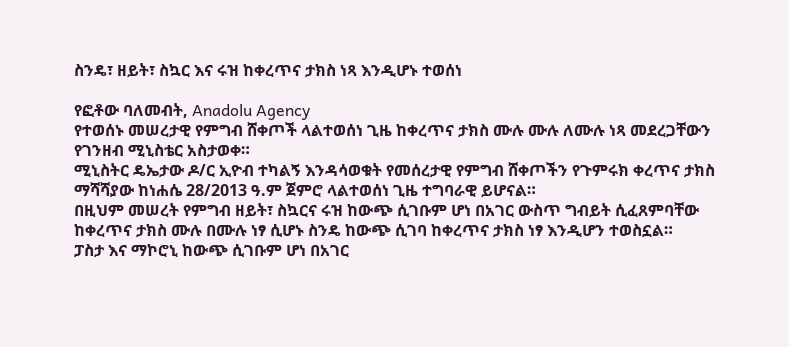ስንዴ፣ ዘይት፣ ስኳር እና ሩዝ ከቀረጥና ታክስ ነጻ እንዲሆኑ ተወሰነ

የፎቶው ባለመብት, Anadolu Agency
የተወሰኑ መሠረታዊ የምግብ ሸቀጦች ላልተወሰነ ጊዜ ከቀረጥና ታክስ ሙሉ ሙሉ ለሙሉ ነጻ መደረጋቸውን የገንዘብ ሚኒስቴር አስታወቀ።
ሚኒስትር ዴኤታው ዶ/ር ኢዮብ ተካልኝ እንዳሳወቁት የመሰረታዊ የምግብ ሸቀጦችን የጉምሩክ ቀረጥና ታክስ ማሻሻያው ከነሐሴ 28/2013 ዓ.ም ጀምሮ ላልተወሰነ ጊዜ ተግባራዊ ይሆናል።
በዚህም መሠረት የምግብ ዘይት፣ ስኳርና ሩዝ ከውጭ ሲገቡም ሆነ በአገር ውስጥ ግብይት ሲፈጸምባቸው ከቀረጥና ታክስ ሙሉ በሙሉ ነፃ ሲሆኑ ስንዴ ከውጭ ሲገባ ከቀረጥና ታክስ ነፃ እንዲሆን ተወስኗል።
ፓስታ እና ማኮሮኒ ከውጭ ሲገቡም ሆነ በአገር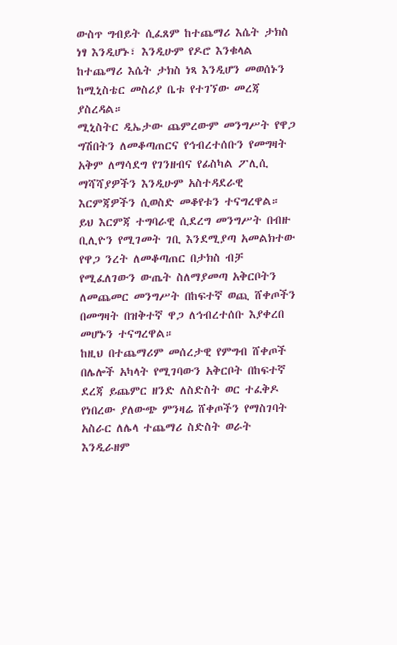ውስጥ ግብይት ሲፈጸም ከተጨማሪ እሴት ታክስ ነፃ እንዲሆኑ፣ እንዲሁም የዶሮ እንቁላል ከተጨማሪ እሴት ታክስ ነጻ እንዲሆን መወሰኑን ከሚኒስቴር መስሪያ ቤቱ የተገኘው መረጃ ያስረዳል።
ሚኒስትር ዲኤታው ጨምረውም መንግሥት የዋጋ ግሽበትን ለመቆጣጠርና የኅብረተሰቡን የመግዛት አቅም ለማሳደግ የገንዘብና የፊስካል ፖሊሲ ማሻሻያዎችን እንዲሁም አስተዳደራዊ እርምጃዎችን ሲወስድ መቆየቱን ተናግረዋል።
ይህ እርምጃ ተግባራዊ ሲደረግ መንግሥት በብዙ ቢሊዮን የሚገመት ገቢ እንደሚያጣ አመልክተው የዋጋ ንረት ለመቆጣጠር በታክስ ብቻ የሚፈለገውን ውጤት ስለማያመጣ አቅርቦትን ለመጨመር መንግሥት በከፍተኛ ወጪ ሸቀጦችን በመግዛት በዝቅተኛ ዋጋ ለኅብረተሰቡ እያቀረበ መሆኑን ተናግረዋል።
ከዚህ በተጨማሪም መሰረታዊ የምግብ ሸቀጦች በሌሎች አካላት የሚገባውን አቅርቦት በከፍተኛ ደረጃ ይጨምር ዘንድ ለስድስት ወር ተፈቅዶ የነበረው ያለውጭ ምንዛሬ ሸቀጦችን የማስገባት አስራር ለሌላ ተጨማሪ ስድስት ወራት እንዲራዘም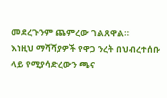መደረጉንም ጨምረው ገልጸዋል።
እነዚህ ማሻሻያዎች የዋጋ ንረት በህብረተሰቡ ላይ የሚያሳድረውን ጫና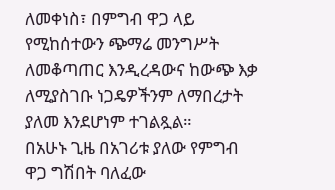ለመቀነስ፣ በምግብ ዋጋ ላይ የሚከሰተውን ጭማሬ መንግሥት ለመቆጣጠር እንዲረዳውና ከውጭ እቃ ለሚያስገቡ ነጋዴዎችንም ለማበረታት ያለመ እንደሆነም ተገልጿል።
በአሁኑ ጊዜ በአገሪቱ ያለው የምግብ ዋጋ ግሽበት ባለፈው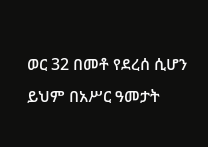ወር 32 በመቶ የደረሰ ሲሆን ይህም በአሥር ዓመታት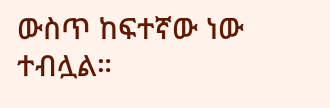ውስጥ ከፍተኛው ነው ተብሏል።